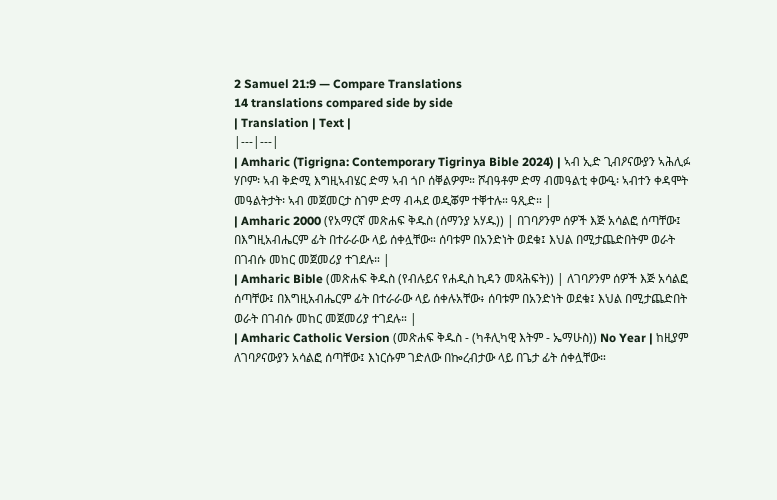2 Samuel 21:9 — Compare Translations
14 translations compared side by side
| Translation | Text |
|---|---|
| Amharic (Tigrigna: Contemporary Tigrinya Bible 2024) | ኣብ ኢድ ጊብዖናውያን ኣሕሊፉ ሃቦም፡ ኣብ ቅድሚ እግዚኣብሄር ድማ ኣብ ጎቦ ሰቐልዎም። ሾብዓቶም ድማ ብመዓልቲ ቀውዒ፡ ኣብተን ቀዳሞት መዓልትታት፡ ኣብ መጀመርታ ስገም ድማ ብሓደ ወዲቖም ተቐተሉ። ዓጺድ። |
| Amharic 2000 (የአማርኛ መጽሐፍ ቅዱስ (ሰማንያ አሃዱ)) | በገባዖንም ሰዎች እጅ አሳልፎ ሰጣቸው፤ በእግዚአብሔርም ፊት በተራራው ላይ ሰቀሏቸው። ሰባቱም በአንድነት ወደቁ፤ እህል በሚታጨድበትም ወራት በገብሱ መከር መጀመሪያ ተገደሉ። |
| Amharic Bible (መጽሐፍ ቅዱስ (የብሉይና የሐዲስ ኪዳን መጻሕፍት)) | ለገባዖንም ሰዎች እጅ አሳልፎ ሰጣቸው፤ በእግዚአብሔርም ፊት በተራራው ላይ ሰቀሉአቸው፥ ሰባቱም በአንድነት ወደቁ፤ እህል በሚታጨድበት ወራት በገብሱ መከር መጀመሪያ ተገደሉ። |
| Amharic Catholic Version (መጽሐፍ ቅዱስ - (ካቶሊካዊ እትም - ኤማሁስ)) No Year | ከዚያም ለገባዖናውያን አሳልፎ ሰጣቸው፤ እነርሱም ገድለው በኰረብታው ላይ በጌታ ፊት ሰቀሏቸው።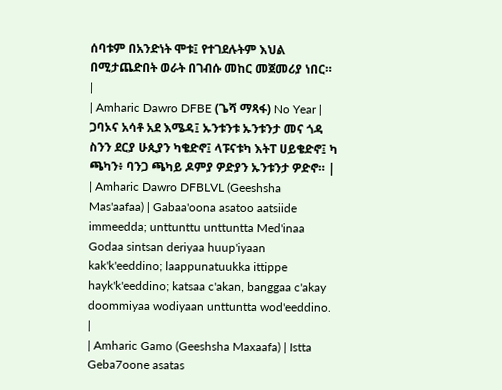ሰባቱም በአንድነት ሞቱ፤ የተገደሉትም እህል በሚታጨድበት ወራት በገብሱ መከር መጀመሪያ ነበር። |
| Amharic Dawro DFBE (ጌሻ ማጻፋ) No Year | ጋባኦና አሳቶ አደ እሜዳ፤ ኡንቱንቱ ኡንቱንታ መና ጎዳ ስንን ደርያ ሁጲያን ካቄድኖ፤ ላፑናቱካ እትፐ ሀይቄድኖ፤ ካ ጫካን፥ ባንጋ ጫካይ ዶምያ ዎድያን ኡንቱንታ ዎድኖ። |
| Amharic Dawro DFBLVL (Geeshsha Mas'aafaa) | Gabaa'oona asatoo aatsiide immeedda; unttunttu unttuntta Med'inaa Godaa sintsan deriyaa huup'iyaan kak'k'eeddino; laappunatuukka ittippe hayk'k'eeddino; katsaa c'akan, banggaa c'akay doommiyaa wodiyaan unttuntta wod'eeddino. |
| Amharic Gamo (Geeshsha Maxaafa) | Istta Geba7oone asatas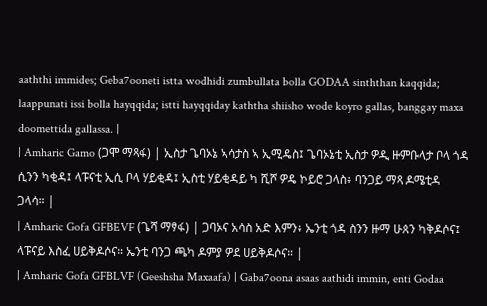aaththi immides; Geba7ooneti istta wodhidi zumbullata bolla GODAA sinththan kaqqida; laappunati issi bolla hayqqida; istti hayqqiday kaththa shiisho wode koyro gallas, banggay maxa doomettida gallassa. |
| Amharic Gamo (ጋሞ ማጻፋ) | ኢስታ ጌባኦኔ ኣሳታስ ኣ ኢሚዴስ፤ ጌባኦኔቲ ኢስታ ዎዲ ዙምቡላታ ቦላ ጎዳ ሲንን ካቂዳ፤ ላፑናቲ ኢሲ ቦላ ሃይቂዳ፤ ኢስቲ ሃይቂዳይ ካ ሺሾ ዎዴ ኮይሮ ጋላስ፥ ባንጋይ ማጻ ዶሜቲዳ ጋላሳ። |
| Amharic Gofa GFBEVF (ጌሻ ማፃፋ) | ጋባኦና አሳስ አድ እምን፥ ኤንቲ ጎዳ ስንን ዙማ ሁጰን ካቅዶሶና፤ ላፑናይ እስፈ ሀይቅዶሶና። ኤንቲ ባንጋ ጫካ ዶምያ ዎደ ሀይቅዶሶና። |
| Amharic Gofa GFBLVF (Geeshsha Maxaafa) | Gaba7oona asaas aathidi immin, enti Godaa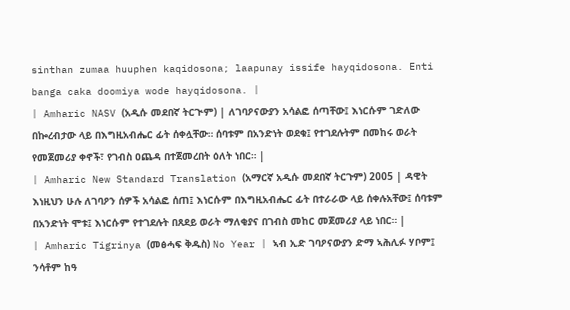sinthan zumaa huuphen kaqidosona; laapunay issife hayqidosona. Enti banga caka doomiya wode hayqidosona. |
| Amharic NASV (አዲሱ መደበኛ ትርጒም) | ለገባዖናውያን አሳልፎ ሰጣቸው፤ እነርሱም ገድለው በኰረብታው ላይ በእግዚአብሔር ፊት ሰቀሏቸው። ሰባቱም በአንድነት ወደቁ፤ የተገደሉትም በመከሩ ወራት የመጀመሪያ ቀኖች፣ የገብስ ዐጨዳ በተጀመረበት ዕለት ነበር። |
| Amharic New Standard Translation (አማርኛ አዲሱ መደበኛ ትርጉም) 2005 | ዳዊት እነዚህን ሁሉ ለገባዖን ሰዎች አሳልፎ ሰጠ፤ እነርሱም በእግዚአብሔር ፊት በተራራው ላይ ሰቀሉአቸው፤ ሰባቱም በአንድነት ሞቱ፤ እነርሱም የተገደሉት በጸደይ ወራት ማለቂያና በገብስ መከር መጀመሪያ ላይ ነበር። |
| Amharic Tigrinya (መፅሓፍ ቅዱስ) No Year | ኣብ ኢድ ገባዖናውያን ድማ ኣሕሊፉ ሃቦም፤ ንሳቶም ከዓ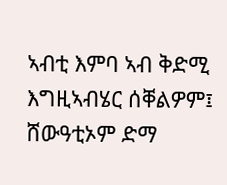ኣብቲ እምባ ኣብ ቅድሚ እግዚኣብሄር ሰቐልዎም፤ ሸውዓቲኦም ድማ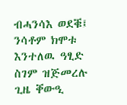ብሓንሳእ ወደቑ፤ ንሳቶም ክሞቱ እንተለዉ ዓፂድ ስገም ዝጅመረሉ ጊዜ ቐውዒ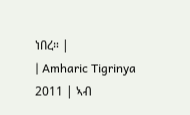ነበረ። |
| Amharic Tigrinya 2011 | ኣብ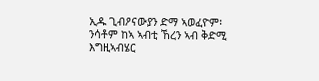ኢዱ ጊብዖናውያን ድማ ኣወፈዮም፡ ንሳቶም ከኣ ኣብቲ ኸረን ኣብ ቅድሚ እግዚኣብሄር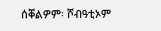ሰቐልዎም፡ ሾብዓቲኦም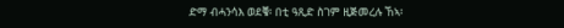ድማ ብሓንሳእ ወደቑ፡ በቲ ዓጺድ ስገም ዚጅመረሉ ኸኣ፡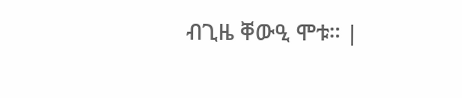ብጊዜ ቐውዒ ሞቱ። |